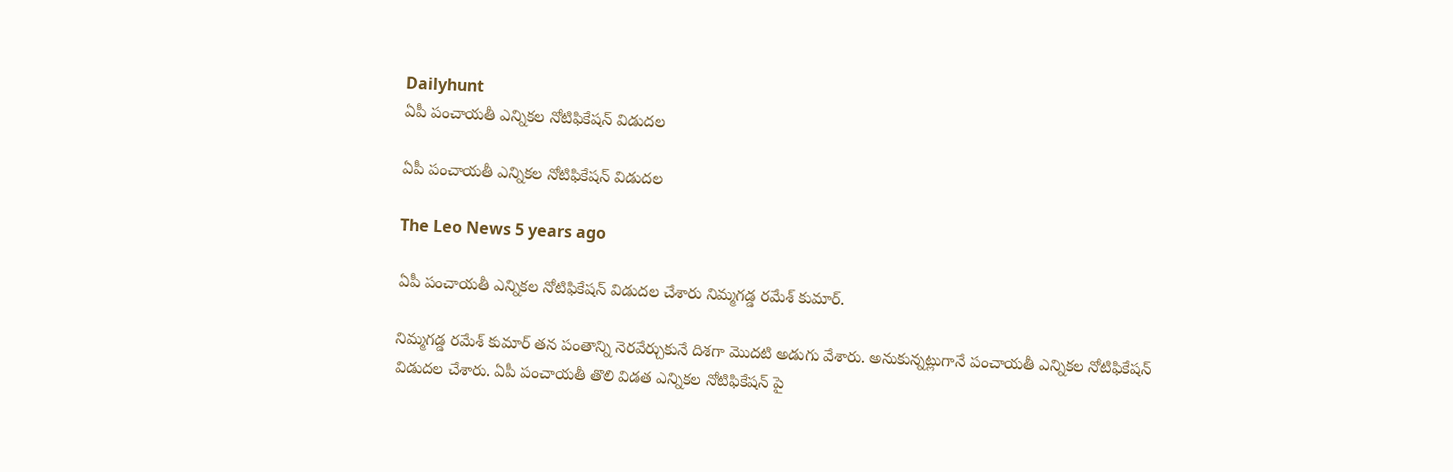Dailyhunt
ఏపీ పంచాయతీ ఎన్నికల నోటిఫికేషన్ విడుదల

ఏపీ పంచాయతీ ఎన్నికల నోటిఫికేషన్ విడుదల

The Leo News 5 years ago

ఏపీ పంచాయతీ ఎన్నికల నోటిఫికేషన్ విడుదల చేశారు నిమ్మగడ్డ రమేశ్ కుమార్.

నిమ్మగడ్డ రమేశ్ కుమార్ తన పంతాన్ని నెరవేర్చుకునే దిశగా మొదటి అడుగు వేశారు. అనుకున్నట్లుగానే పంచాయతీ ఎన్నికల నోటిఫికేషన్ విడుదల చేశారు. ఏపీ పంచాయతీ తొలి విడత ఎన్నికల నోటిఫికేషన్ పై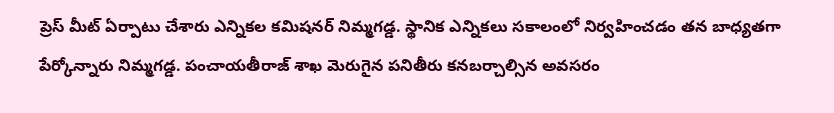ప్రెస్ మీట్ ఏర్పాటు చేశారు ఎన్నికల కమిషనర్ నిమ్మగడ్డ. స్థానిక ఎన్నికలు సకాలంలో నిర్వహించడం తన బాధ్యతగా పేర్కోన్నారు నిమ్మగడ్డ. పంచాయతీరాజ్ శాఖ మెరుగైన పనితీరు కనబర్చాల్సిన అవసరం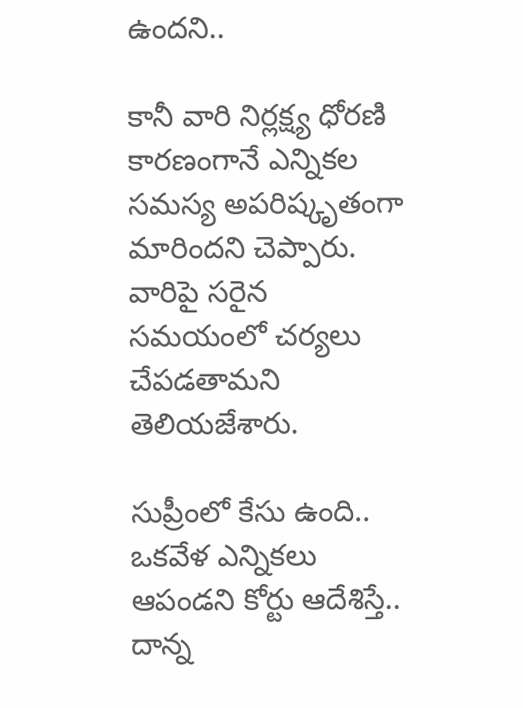ఉందని..

కానీ వారి నిర్లక్ష్య ధోరణి కారణంగానే ఎన్నికల సమస్య అపరిష్కృతంగా మారిందని చెప్పారు. వారిపై సరైన సమయంలో చర్యలు చేపడతామని తెలియజేశారు.

సుప్రీంలో కేసు ఉంది.. ఒకవేళ ఎన్నికలు ఆపండని కోర్టు ఆదేశిస్తే.. దాన్న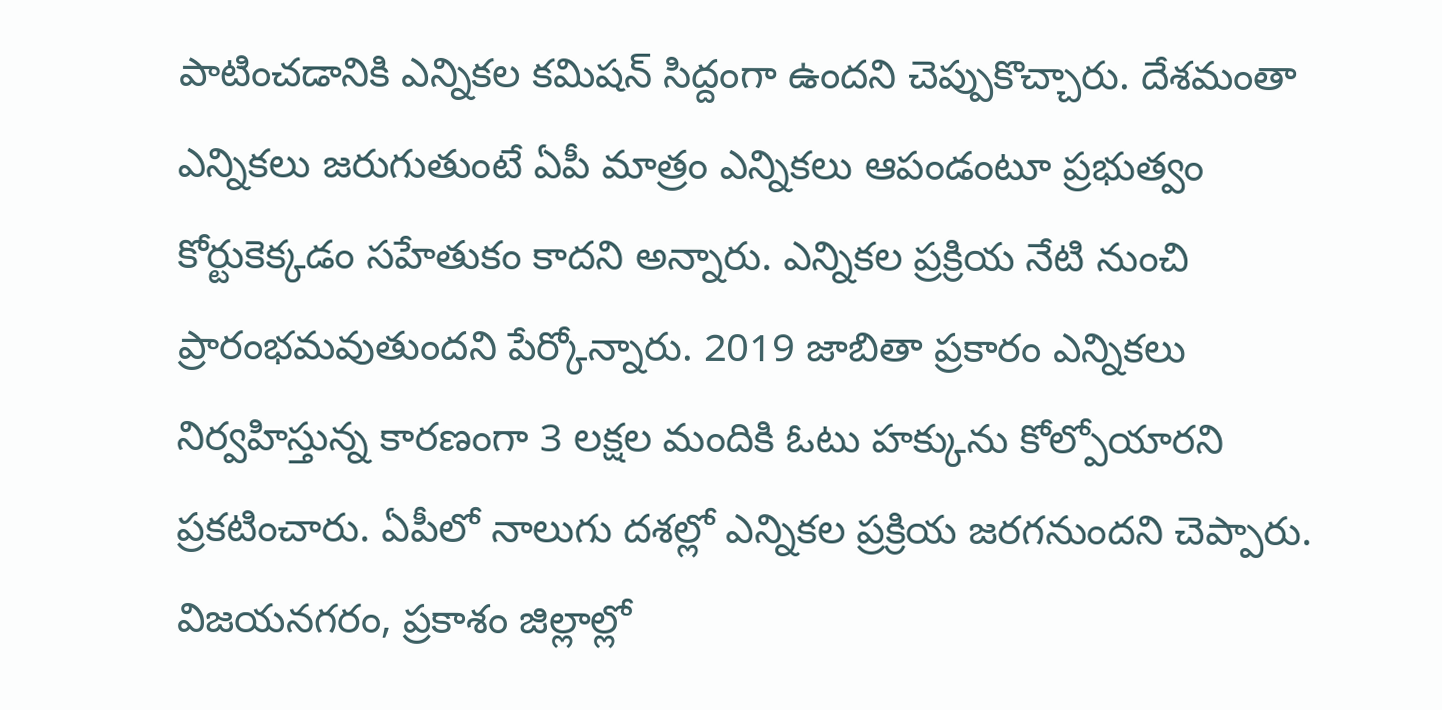పాటించడానికి ఎన్నికల కమిషన్ సిద్దంగా ఉందని చెప్పుకొచ్చారు. దేశమంతా ఎన్నికలు జరుగుతుంటే ఏపీ మాత్రం ఎన్నికలు ఆపండంటూ ప్రభుత్వం కోర్టుకెక్కడం సహేతుకం కాదని అన్నారు. ఎన్నికల ప్రక్రియ నేటి నుంచి ప్రారంభమవుతుందని పేర్కోన్నారు. 2019 జాబితా ప్రకారం ఎన్నికలు నిర్వహిస్తున్న కారణంగా 3 లక్షల మందికి ఓటు హక్కును కోల్పోయారని ప్రకటించారు. ఏపీలో నాలుగు దశల్లో ఎన్నికల ప్రక్రియ జరగనుందని చెప్పారు. విజయనగరం, ప్రకాశం జిల్లాల్లో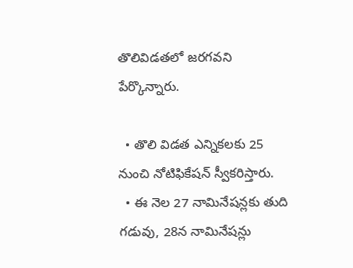తొలివిడతలో జరగవని పేర్కొన్నారు.

  • తొలి విడత ఎన్నికలకు 25 నుంచి నోటిఫికేషన్ స్వీకరిస్తారు.
  • ఈ నెల 27 నామినేషన్లకు తుది గడువు, 28న నామినేషన్లు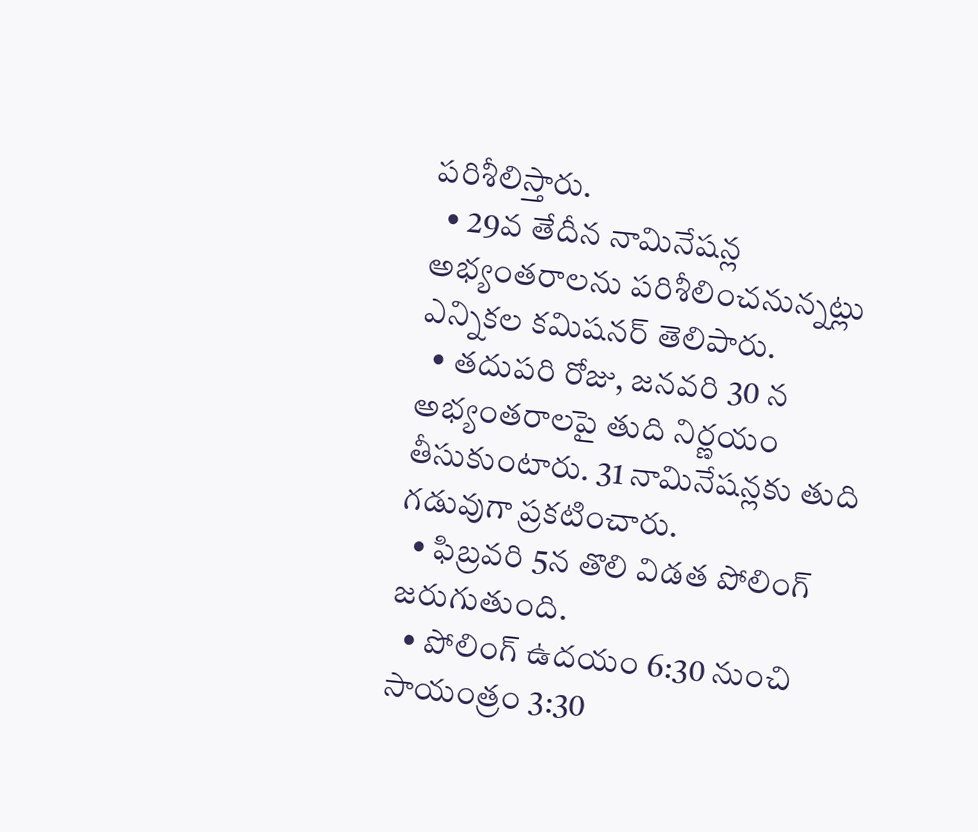పరిశీలిస్తారు.
  • 29వ తేదీన నామినేషన్ల అభ్యంతరాలను పరిశీలించనున్నట్లు ఎన్నికల కమిషనర్ తెలిపారు.
  • తదుపరి రోజు, జనవరి 30 న అభ్యంతరాలపై తుది నిర్ణయం తీసుకుంటారు. 31 నామినేషన్లకు తుది గడువుగా ప్రకటించారు.
  • ఫిబ్రవరి 5న తొలి విడత పోలింగ్ జరుగుతుంది.
  • పోలింగ్ ఉదయం 6:30 నుంచి సాయంత్రం 3:30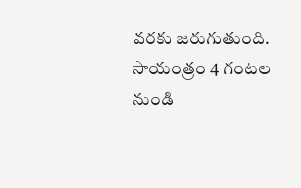వరకు జరుగుతుంది. సాయంత్రం 4 గంటల నుండి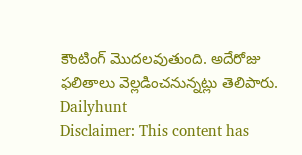కౌంటింగ్ మొదలవుతుంది. అదేరోజు ఫలితాలు వెల్లడించనున్నట్లు తెలిపారు.
Dailyhunt
Disclaimer: This content has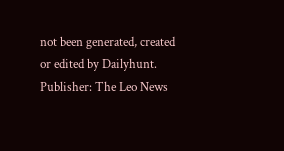not been generated, created or edited by Dailyhunt. Publisher: The Leo News